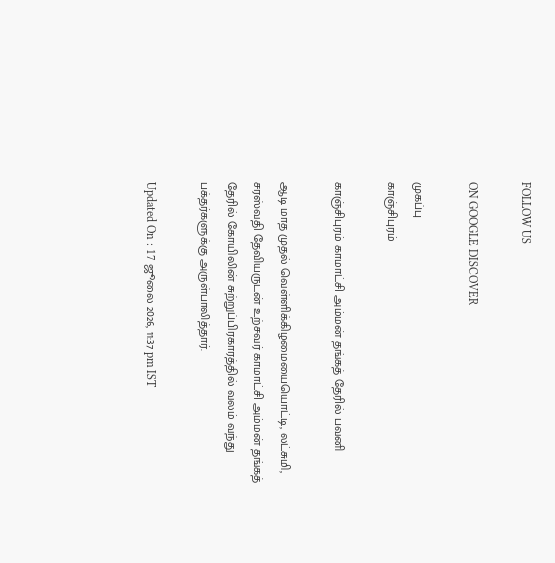FOLLOW US

ON GOOGLE DISCOVER

முகப்பு
காஞ்சிபுரம்

காஞ்சிபுரம் காமாட்சி அம்மன் தங்கத் தேரில் பவனி

ஆடி மாத முதல் வெள்ளிக்கிழமையையொட்டி, லட்சுமி, சரஸ்வதி தேவியருடன் உற்சவர் காமாட்சி அம்மன் தங்கத் தேரில் கோயிலின் சுற்றுப்பிரகாரத்தில் வலம் வந்து பக்தர்களுக்கு அருள்பாலித்தார்.

Updated On : 17 ஜூலை 2026, 11:37 pm IST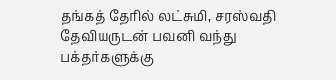தங்கத் தேரில் லட்சுமி, சரஸ்வதி தேவியருடன் பவனி வந்து பக்தர்களுக்கு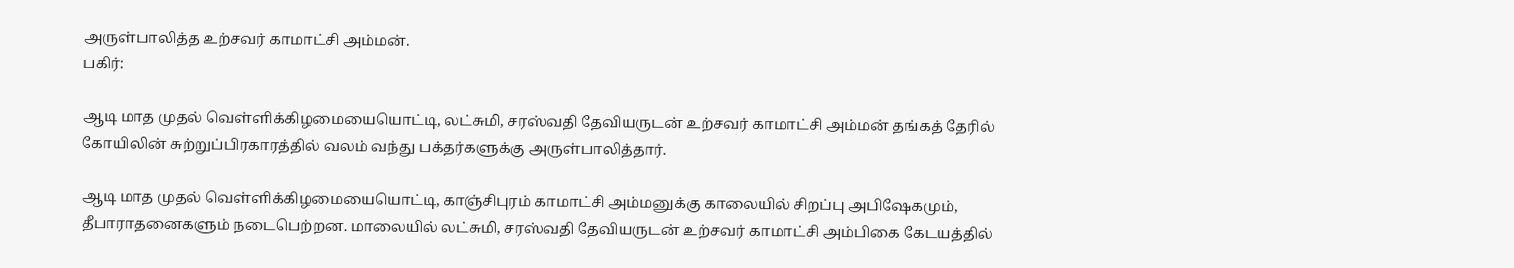அருள்பாலித்த உற்சவர் காமாட்சி அம்மன்.
பகிர்:

ஆடி மாத முதல் வெள்ளிக்கிழமையையொட்டி, லட்சுமி, சரஸ்வதி தேவியருடன் உற்சவர் காமாட்சி அம்மன் தங்கத் தேரில் கோயிலின் சுற்றுப்பிரகாரத்தில் வலம் வந்து பக்தர்களுக்கு அருள்பாலித்தார்.

ஆடி மாத முதல் வெள்ளிக்கிழமையையொட்டி, காஞ்சிபுரம் காமாட்சி அம்மனுக்கு காலையில் சிறப்பு அபிஷேகமும், தீபாராதனைகளும் நடைபெற்றன. மாலையில் லட்சுமி, சரஸ்வதி தேவியருடன் உற்சவர் காமாட்சி அம்பிகை கேடயத்தில்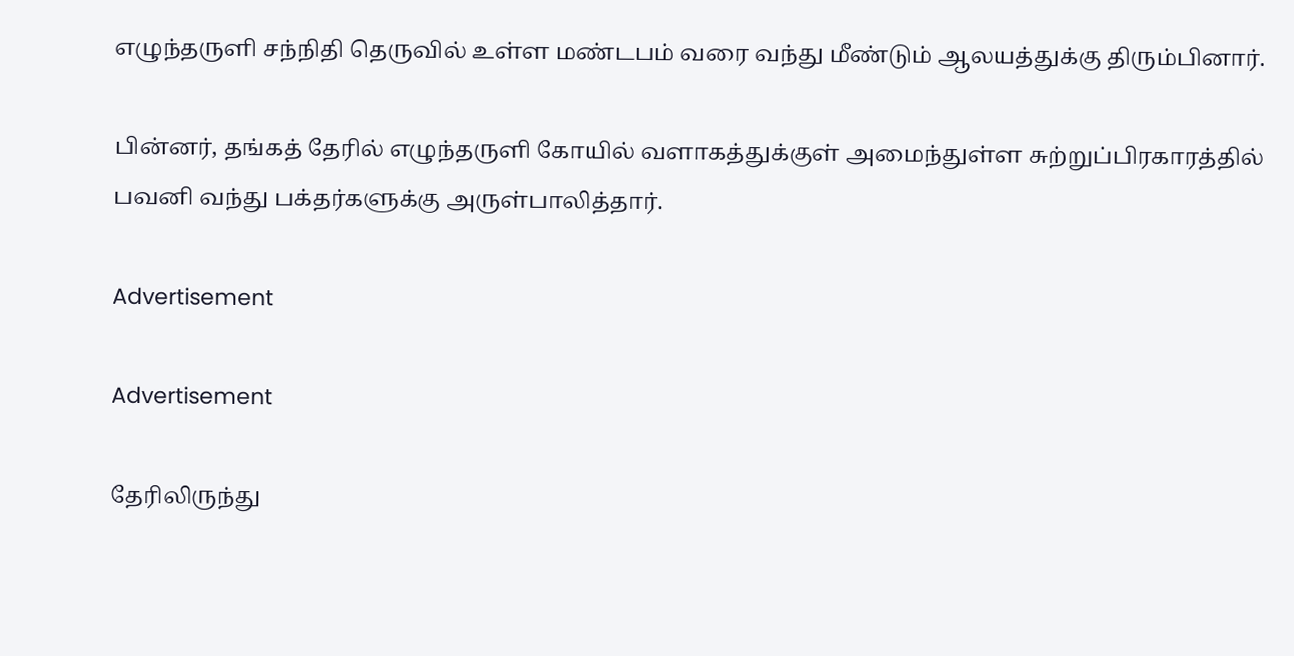எழுந்தருளி சந்நிதி தெருவில் உள்ள மண்டபம் வரை வந்து மீண்டும் ஆலயத்துக்கு திரும்பினார்.

பின்னர், தங்கத் தேரில் எழுந்தருளி கோயில் வளாகத்துக்குள் அமைந்துள்ள சுற்றுப்பிரகாரத்தில் பவனி வந்து பக்தர்களுக்கு அருள்பாலித்தார்.

Advertisement

Advertisement

தேரிலிருந்து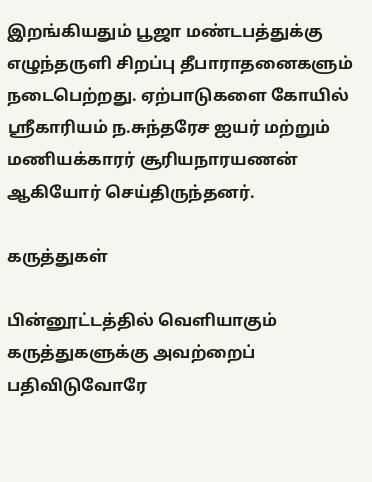இறங்கியதும் பூஜா மண்டபத்துக்கு எழுந்தருளி சிறப்பு தீபாராதனைகளும் நடைபெற்றது. ஏற்பாடுகளை கோயில் ஸ்ரீகாரியம் ந.சுந்தரேச ஐயர் மற்றும் மணியக்காரர் சூரியநாரயணன் ஆகியோர் செய்திருந்தனர்.

கருத்துகள்

பின்னூட்டத்தில் வெளியாகும் கருத்துகளுக்கு அவற்றைப் பதிவிடுவோரே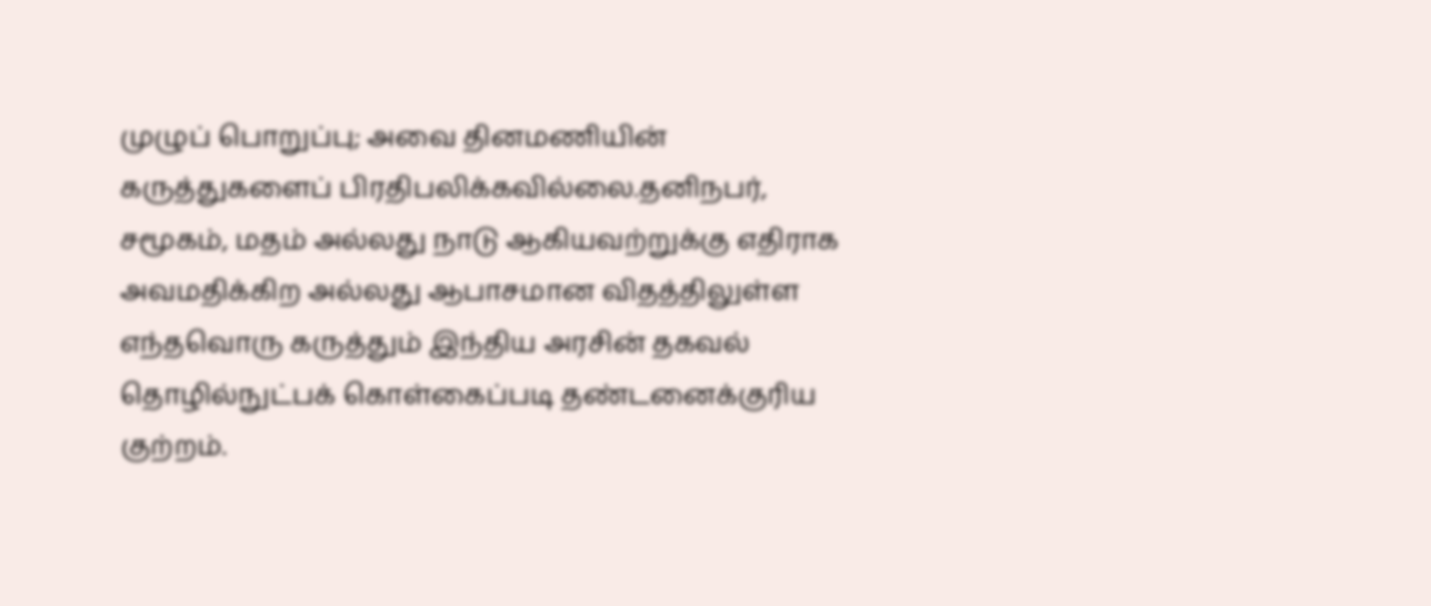முழுப் பொறுப்பு; அவை தினமணியின் கருத்துகளைப் பிரதிபலிக்கவில்லை.தனிநபர், சமூகம், மதம் அல்லது நாடு ஆகியவற்றுக்கு எதிராக அவமதிக்கிற அல்லது ஆபாசமான விதத்திலுள்ள எந்தவொரு கருத்தும் இந்திய அரசின் தகவல் தொழில்நுட்பக் கொள்கைப்படி தண்டனைக்குரிய குற்றம்.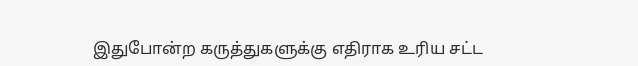இதுபோன்ற கருத்துகளுக்கு எதிராக உரிய சட்ட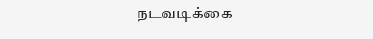நடவடிக்கை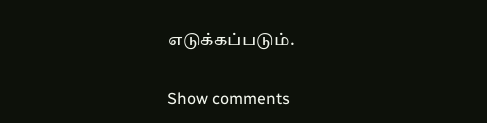எடுக்கப்படும்.

Show comments